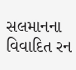સલમાનના વિવાદિત રન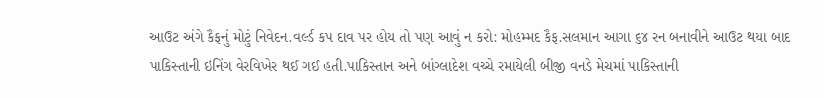આઉટ અંગે કૈફનું મોટું નિવેદન.વર્લ્ડ કપ દાવ પર હોય તો પણ આવું ન કરો: મોહમ્મદ કૈફ.સલમાન આગા ૬૪ રન બનાવીને આઉટ થયા બાદ પાકિસ્તાની ઇનિંગ વેરવિખેર થઈ ગઈ હતી.પાકિસ્તાન અને બાંગ્લાદેશ વચ્ચે રમાયેલી બીજી વનડે મેચમાં પાકિસ્તાની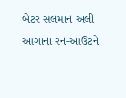બેટર સલમાન અલી આગાના રન-આઉટને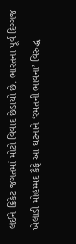લઈને ક્રિકેટ જગતમાં મોટો વિવાદ છેડાયો છે. ભારતના પૂર્વ દિગ્ગજ ખેલાડી મોહમ્મદ કૈફે આ ઘટનાને ‘રમતની ભાવના’ વિરુદ્ધ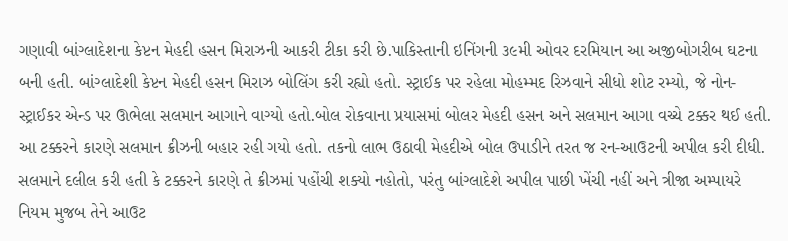ગણાવી બાંગ્લાદેશના કેપ્ટન મેહદી હસન મિરાઝની આકરી ટીકા કરી છે.પાકિસ્તાની ઇનિંગની ૩૯મી ઓવર દરમિયાન આ અજીબોગરીબ ઘટના બની હતી. બાંગ્લાદેશી કેપ્ટન મેહદી હસન મિરાઝ બોલિંગ કરી રહ્યો હતો. સ્ટ્રાઈક પર રહેલા મોહમ્મદ રિઝવાને સીધો શોટ રમ્યો, જે નોન-સ્ટ્રાઈકર એન્ડ પર ઊભેલા સલમાન આગાને વાગ્યો હતો.બોલ રોકવાના પ્રયાસમાં બોલર મેહદી હસન અને સલમાન આગા વચ્ચે ટક્કર થઈ હતી.
આ ટક્કરને કારણે સલમાન ક્રીઝની બહાર રહી ગયો હતો. તકનો લાભ ઉઠાવી મેહદીએ બોલ ઉપાડીને તરત જ રન-આઉટની અપીલ કરી દીધી. સલમાને દલીલ કરી હતી કે ટક્કરને કારણે તે ક્રીઝમાં પહોંચી શક્યો નહોતો, પરંતુ બાંગ્લાદેશે અપીલ પાછી ખેંચી નહીં અને ત્રીજા અમ્પાયરે નિયમ મુજબ તેને આઉટ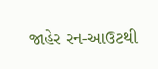જાહેર રન-આઉટથી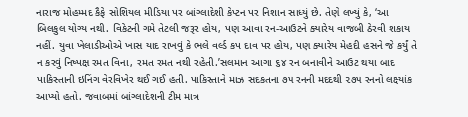નારાજ મોહમ્મદ કૈફે સોશિયલ મીડિયા પર બાંગ્લાદેશી કેપ્ટન પર નિશાન સાધ્યું છે. તેણે લખ્યું કે, ‘આ બિલકુલ યોગ્ય નથી. વિકેટની ગમે તેટલી જરૂર હોય, પણ આવા રન-આઉટને ક્યારેય વાજબી ઠેરવી શકાય નહીં. યુવા ખેલાડીઓએ ખાસ યાદ રાખવું કે ભલે વર્લ્ડ કપ દાવ પર હોય, પણ ક્યારેય મેહદી હસને જે કર્યું તે ન કરવું નિષ્પક્ષ રમત વિના, રમત રમત નથી રહેતી.’સલમાન આગા ૬૪ રન બનાવીને આઉટ થયા બાદ પાકિસ્તાની ઇનિંગ વેરવિખેર થઈ ગઈ હતી. પાકિસ્તાને માઝ સદકતના ૭૫ રનની મદદથી ૨૭૫ રનનો લક્ષ્યાંક આપ્યો હતો. જવાબમાં બાંગ્લાદેશની ટીમ માત્ર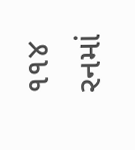૧૧૪ રનમાં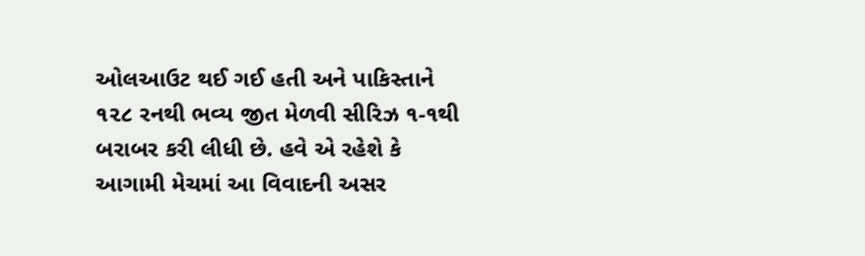ઓલઆઉટ થઈ ગઈ હતી અને પાકિસ્તાને ૧૨૮ રનથી ભવ્ય જીત મેળવી સીરિઝ ૧-૧થી બરાબર કરી લીધી છે. હવે એ રહેશે કે આગામી મેચમાં આ વિવાદની અસર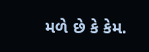મળે છે કે કેમ.